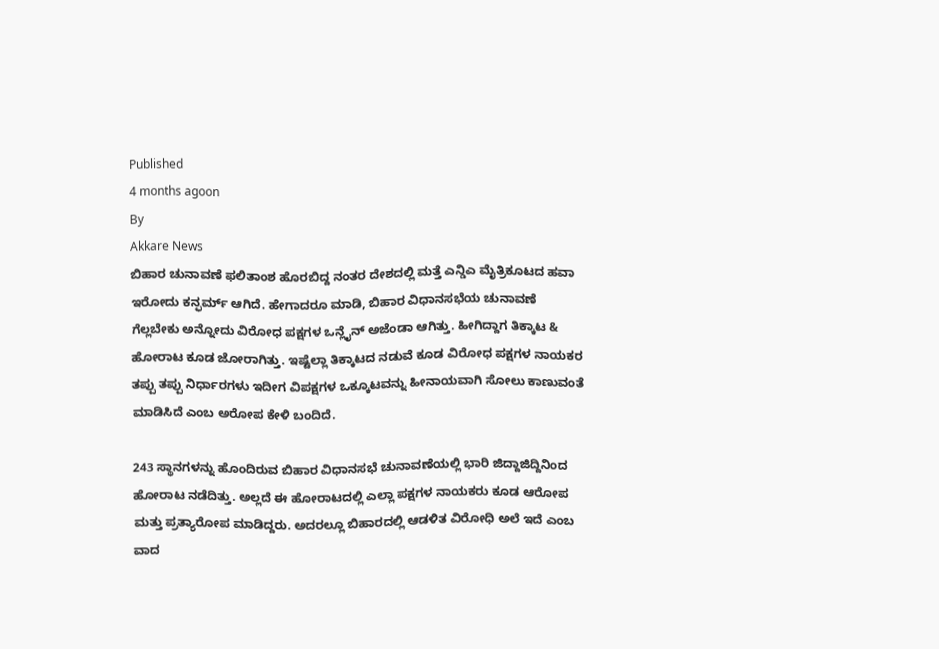Published
4 months agoon
By
Akkare News
ಬಿಹಾರ ಚುನಾವಣೆ ಫಲಿತಾಂಶ ಹೊರಬಿದ್ದ ನಂತರ ದೇಶದಲ್ಲಿ ಮತ್ತೆ ಎನ್ಡಿಎ ಮೈತ್ರಿಕೂಟದ ಹವಾ ಇರೋದು ಕನ್ಫರ್ಮ್ ಆಗಿದೆ. ಹೇಗಾದರೂ ಮಾಡಿ, ಬಿಹಾರ ವಿಧಾನಸಭೆಯ ಚುನಾವಣೆ ಗೆಲ್ಲಬೇಕು ಅನ್ನೋದು ವಿರೋಧ ಪಕ್ಷಗಳ ಒನ್ಲೈನ್ ಅಜೆಂಡಾ ಆಗಿತ್ತು. ಹೀಗಿದ್ದಾಗ ತಿಕ್ಕಾಟ & ಹೋರಾಟ ಕೂಡ ಜೋರಾಗಿತ್ತು. ಇಷ್ಟೆಲ್ಲಾ ತಿಕ್ಕಾಟದ ನಡುವೆ ಕೂಡ ವಿರೋಧ ಪಕ್ಷಗಳ ನಾಯಕರ ತಪ್ಪು ತಪ್ಪು ನಿರ್ಧಾರಗಳು ಇದೀಗ ವಿಪಕ್ಷಗಳ ಒಕ್ಕೂಟವನ್ನು ಹೀನಾಯವಾಗಿ ಸೋಲು ಕಾಣುವಂತೆ ಮಾಡಿಸಿದೆ ಎಂಬ ಅರೋಪ ಕೇಳಿ ಬಂದಿದೆ.

243 ಸ್ಥಾನಗಳನ್ನು ಹೊಂದಿರುವ ಬಿಹಾರ ವಿಧಾನಸಭೆ ಚುನಾವಣೆಯಲ್ಲಿ ಭಾರಿ ಜಿದ್ದಾಜಿದ್ದಿನಿಂದ ಹೋರಾಟ ನಡೆದಿತ್ತು. ಅಲ್ಲದೆ ಈ ಹೋರಾಟದಲ್ಲಿ ಎಲ್ಲಾ ಪಕ್ಷಗಳ ನಾಯಕರು ಕೂಡ ಆರೋಪ ಮತ್ತು ಪ್ರತ್ಯಾರೋಪ ಮಾಡಿದ್ದರು. ಅದರಲ್ಲೂ ಬಿಹಾರದಲ್ಲಿ ಆಡಳಿತ ವಿರೋಧಿ ಅಲೆ ಇದೆ ಎಂಬ ವಾದ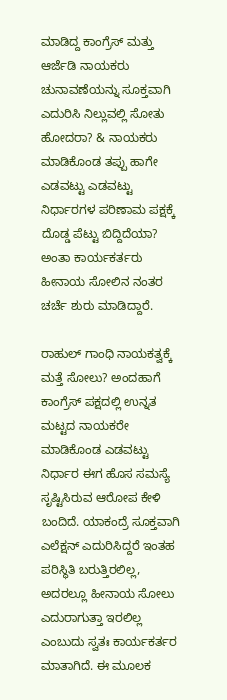ಮಾಡಿದ್ದ ಕಾಂಗ್ರೆಸ್ ಮತ್ತು ಆರ್ಜೆಡಿ ನಾಯಕರು ಚುನಾವಣೆಯನ್ನು ಸೂಕ್ತವಾಗಿ ಎದುರಿಸಿ ನಿಲ್ಲುವಲ್ಲಿ ಸೋತು ಹೋದರಾ? & ನಾಯಕರು ಮಾಡಿಕೊಂಡ ತಪ್ಪು ಹಾಗೇ ಎಡವಟ್ಟು ಎಡವಟ್ಟು ನಿರ್ಧಾರಗಳ ಪರಿಣಾಮ ಪಕ್ಷಕ್ಕೆ ದೊಡ್ಡ ಪೆಟ್ಟು ಬಿದ್ದಿದೆಯಾ? ಅಂತಾ ಕಾರ್ಯಕರ್ತರು ಹೀನಾಯ ಸೋಲಿನ ನಂತರ ಚರ್ಚೆ ಶುರು ಮಾಡಿದ್ದಾರೆ.

ರಾಹುಲ್ ಗಾಂಧಿ ನಾಯಕತ್ವಕ್ಕೆ ಮತ್ತೆ ಸೋಲು? ಅಂದಹಾಗೆ ಕಾಂಗ್ರೆಸ್ ಪಕ್ಷದಲ್ಲಿ ಉನ್ನತ ಮಟ್ಟದ ನಾಯಕರೇ ಮಾಡಿಕೊಂಡ ಎಡವಟ್ಟು ನಿರ್ಧಾರ ಈಗ ಹೊಸ ಸಮಸ್ಯೆ ಸೃಷ್ಟಿಸಿರುವ ಆರೋಪ ಕೇಳಿ ಬಂದಿದೆ. ಯಾಕಂದ್ರೆ ಸೂಕ್ತವಾಗಿ ಎಲೆಕ್ಷನ್ ಎದುರಿಸಿದ್ದರೆ ಇಂತಹ ಪರಿಸ್ಥಿತಿ ಬರುತ್ತಿರಲಿಲ್ಲ, ಅದರಲ್ಲೂ ಹೀನಾಯ ಸೋಲು ಎದುರಾಗುತ್ತಾ ಇರಲಿಲ್ಲ ಎಂಬುದು ಸ್ವತಃ ಕಾರ್ಯಕರ್ತರ ಮಾತಾಗಿದೆ. ಈ ಮೂಲಕ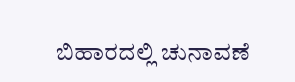ಬಿಹಾರದಲ್ಲಿ ಚುನಾವಣೆ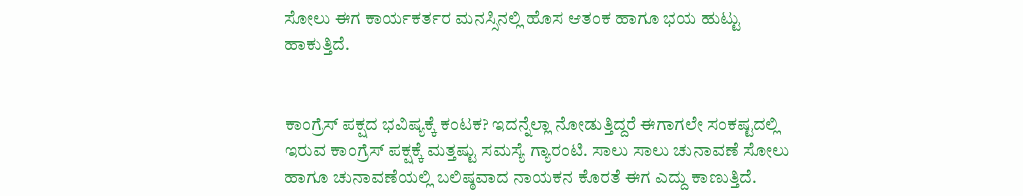ಸೋಲು ಈಗ ಕಾರ್ಯಕರ್ತರ ಮನಸ್ಸಿನಲ್ಲಿ ಹೊಸ ಆತಂಕ ಹಾಗೂ ಭಯ ಹುಟ್ಟು ಹಾಕುತ್ತಿದೆ.


ಕಾಂಗ್ರೆಸ್ ಪಕ್ಷದ ಭವಿಷ್ಯಕ್ಕೆ ಕಂಟಕ? ಇದನ್ನೆಲ್ಲಾ ನೋಡುತ್ತಿದ್ದರೆ ಈಗಾಗಲೇ ಸಂಕಷ್ಟದಲ್ಲಿ ಇರುವ ಕಾಂಗ್ರೆಸ್ ಪಕ್ಷಕ್ಕೆ ಮತ್ತಷ್ಟು ಸಮಸ್ಯೆ ಗ್ಯಾರಂಟಿ. ಸಾಲು ಸಾಲು ಚುನಾವಣೆ ಸೋಲು ಹಾಗೂ ಚುನಾವಣೆಯಲ್ಲಿ ಬಲಿಷ್ಠವಾದ ನಾಯಕನ ಕೊರತೆ ಈಗ ಎದ್ದು ಕಾಣುತ್ತಿದೆ.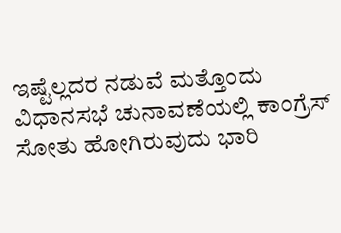ಇಷ್ಟೆಲ್ಲದರ ನಡುವೆ ಮತ್ತೊಂದು ವಿಧಾನಸಭೆ ಚುನಾವಣೆಯಲ್ಲಿ ಕಾಂಗ್ರೆಸ್ ಸೋತು ಹೋಗಿರುವುದು ಭಾರಿ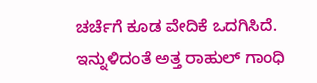ಚರ್ಚೆಗೆ ಕೂಡ ವೇದಿಕೆ ಒದಗಿಸಿದೆ. ಇನ್ನುಳಿದಂತೆ ಅತ್ತ ರಾಹುಲ್ ಗಾಂಧಿ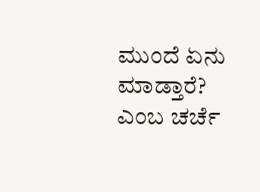ಮುಂದೆ ಏನು ಮಾಡ್ತಾರೆ? ಎಂಬ ಚರ್ಚೆ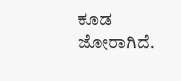ಕೂಡ ಜೋರಾಗಿದೆ.